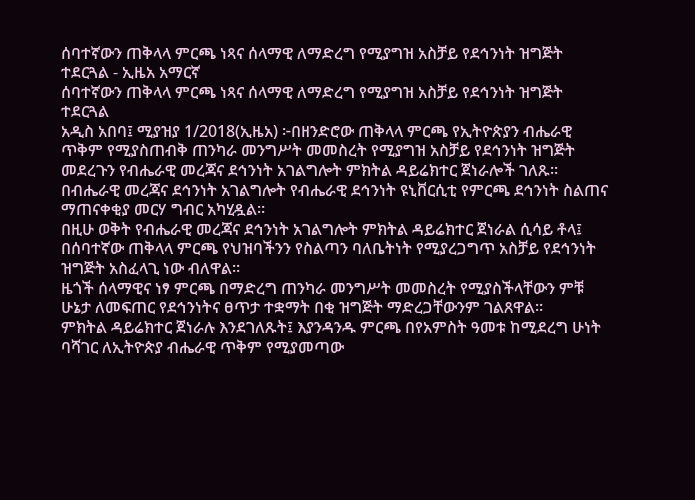ሰባተኛውን ጠቅላላ ምርጫ ነጻና ሰላማዊ ለማድረግ የሚያግዝ አስቻይ የደኅንነት ዝግጅት ተደርጓል - ኢዜአ አማርኛ
ሰባተኛውን ጠቅላላ ምርጫ ነጻና ሰላማዊ ለማድረግ የሚያግዝ አስቻይ የደኅንነት ዝግጅት ተደርጓል
አዲስ አበባ፤ ሚያዝያ 1/2018(ኢዜአ) ፦በዘንድሮው ጠቅላላ ምርጫ የኢትዮጵያን ብሔራዊ ጥቅም የሚያስጠብቅ ጠንካራ መንግሥት መመስረት የሚያግዝ አስቻይ የደኅንነት ዝግጅት መደረጉን የብሔራዊ መረጃና ደኅንነት አገልግሎት ምክትል ዳይሬክተር ጀነራሎች ገለጹ፡፡
በብሔራዊ መረጃና ደኅንነት አገልግሎት የብሔራዊ ደኅንነት ዩኒቨርሲቲ የምርጫ ደኅንነት ስልጠና ማጠናቀቂያ መርሃ ግብር አካሂዷል።
በዚሁ ወቅት የብሔራዊ መረጃና ደኅንነት አገልግሎት ምክትል ዳይሬክተር ጀነራል ሲሳይ ቶላ፤ በሰባተኛው ጠቅላላ ምርጫ የህዝባችንን የስልጣን ባለቤትነት የሚያረጋግጥ አስቻይ የደኅንነት ዝግጅት አስፈላጊ ነው ብለዋል።
ዜጎች ሰላማዊና ነፃ ምርጫ በማድረግ ጠንካራ መንግሥት መመስረት የሚያስችላቸውን ምቹ ሁኔታ ለመፍጠር የደኅንነትና ፀጥታ ተቋማት በቂ ዝግጅት ማድረጋቸውንም ገልጸዋል።
ምክትል ዳይሬክተር ጀነራሉ እንደገለጹት፤ እያንዳንዱ ምርጫ በየአምስት ዓመቱ ከሚደረግ ሁነት ባሻገር ለኢትዮጵያ ብሔራዊ ጥቅም የሚያመጣው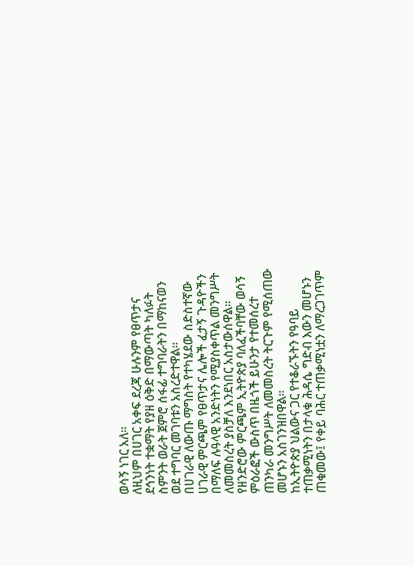ወሳኝ ነገር አለ።
ለዚህም በሀገር አቀፍ ደረጃ ሁሉንም የፀጥታና ደኅንነት ተቋማት የያዘ ዕቅድ በማውጣት ካለፉት ስምንት ወራት ጀምሮ ሰፋፊ ተግባራትን በማከናወን ወደ ተግባር መገባቱን አስረድተዋል።
በሀገራዊ ለውጡ ማግስት የተካሄደው ስድስተኛው ሀገራዊ ምርጫም የፀጥታና ሌሎች ፈታኝ ጉዳዮችን በማለፍ ሉዓላዊ አንድነትን የሚያስቀጥል መንግሥት ለመመስረት ያስቻለ እንደነበር አስታውሰዋል።
የዘንድሮው ምርጫም ኢትዮጵያ ባለፈችባቸው ወሳኝ ምዕራፎች ውስጥ በዜጎች ይሁንታ የተመሰረተ ጠንካራ መንግሥት ለመመስረት ትርጉም የሚሰጠው መሆኑን አስገንዝበዋል።
ከኢትዮጵያ ህልውና ጋር የተቆራኙትን የዓባይ ተጠቃሚነትን በታላቁ ሕዳሴ ግድብ እውን መሆኑን ጠቁመው፤ የቀይ ባሕር ተጠቃሚነቷን ለማረጋገጥም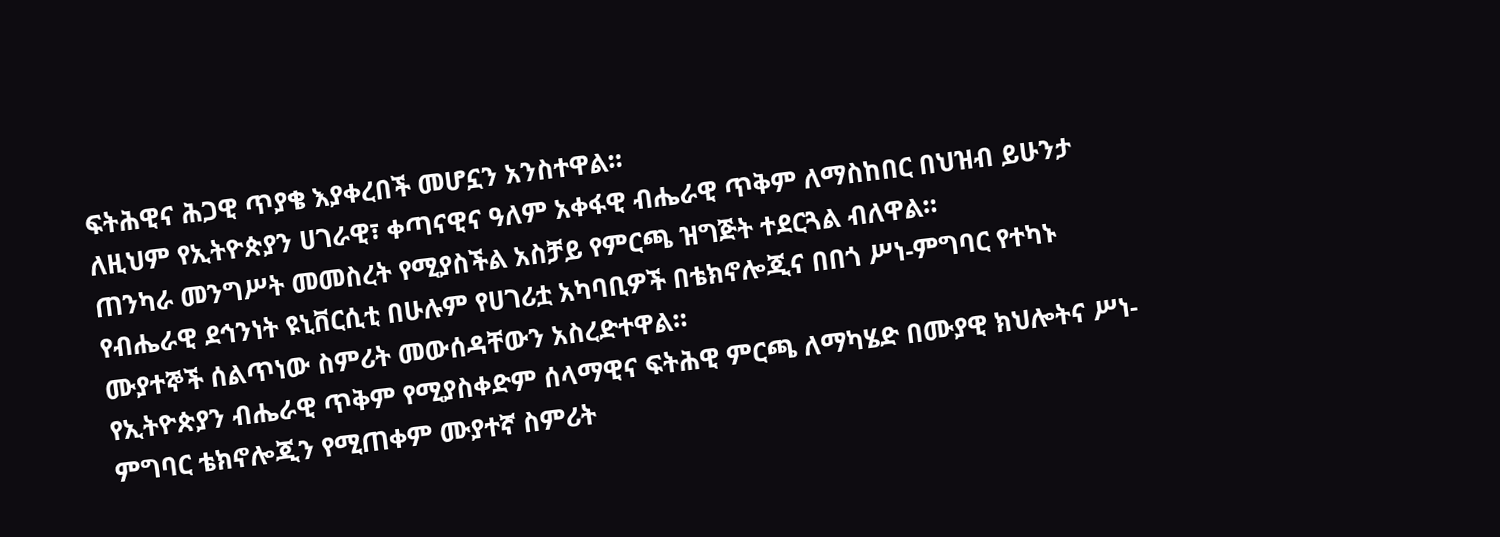ፍትሕዊና ሕጋዊ ጥያቄ እያቀረበች መሆኗን አንስተዋል።
ለዚህም የኢትዮጵያን ሀገራዊ፣ ቀጣናዊና ዓለም አቀፋዊ ብሔራዊ ጥቅም ለማስከበር በህዝብ ይሁንታ ጠንካራ መንግሥት መመስረት የሚያስችል አስቻይ የምርጫ ዝግጅት ተደርጓል ብለዋል።
የብሔራዊ ደኅንነት ዩኒቨርሲቲ በሁሉም የሀገሪቷ አካባቢዎች በቴክኖሎጂና በበጎ ሥነ-ምግባር የተካኑ ሙያተኞች ሰልጥነው ስምሪት መውሰዳቸውን አስረድተዋል።
የኢትዮጵያን ብሔራዊ ጥቅም የሚያስቀድም ሰላማዊና ፍትሕዊ ምርጫ ለማካሄድ በሙያዊ ክህሎትና ሥነ-ምግባር ቴክኖሎጂን የሚጠቀም ሙያተኛ ስምሪት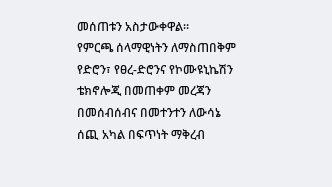መሰጠቱን አስታውቀዋል።
የምርጫ ሰላማዊነትን ለማስጠበቅም የድሮን፣ የፀረ-ድሮንና የኮሙዩኒኬሽን ቴክኖሎጂ በመጠቀም መረጃን በመሰብሰብና በመተንተን ለውሳኔ ሰጪ አካል በፍጥነት ማቅረብ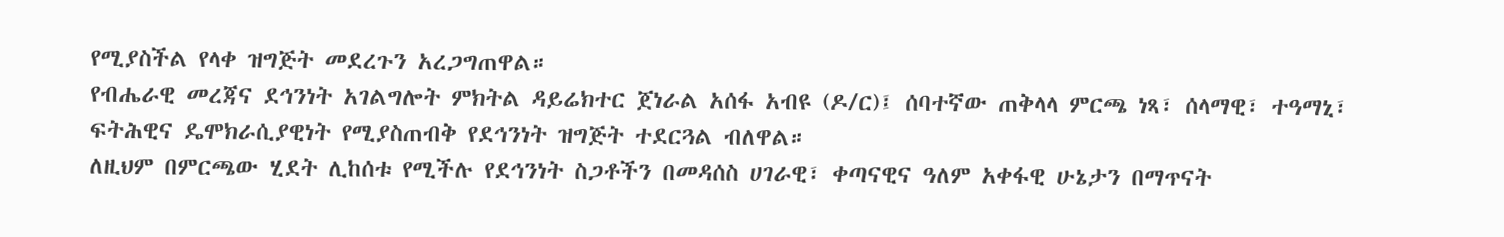የሚያስችል የላቀ ዝግጅት መደረጉን አረጋግጠዋል።
የብሔራዊ መረጃና ደኅንነት አገልግሎት ምክትል ዳይሬክተር ጀነራል አሰፋ አብዩ (ዶ/ር)፤ ሰባተኛው ጠቅላላ ምርጫ ነጻ፣ ሰላማዊ፣ ተዓማኒ፣ ፍትሕዊና ዴሞክራሲያዊነት የሚያስጠብቅ የደኅንነት ዝግጅት ተደርጓል ብለዋል።
ለዚህም በምርጫው ሂደት ሊከሰቱ የሚችሉ የደኅንነት ስጋቶችን በመዳሰስ ሀገራዊ፣ ቀጣናዊና ዓለም አቀፋዊ ሁኔታን በማጥናት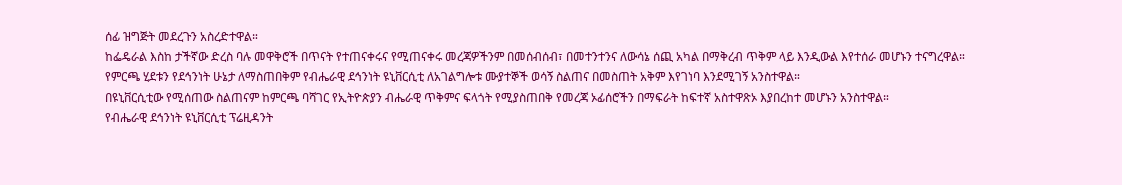ሰፊ ዝግጅት መደረጉን አስረድተዋል።
ከፌዴራል እስከ ታችኛው ድረስ ባሉ መዋቅሮች በጥናት የተጠናቀሩና የሚጠናቀሩ መረጃዎችንም በመሰብሰብ፣ በመተንተንና ለውሳኔ ሰጪ አካል በማቅረብ ጥቅም ላይ እንዲውል እየተሰራ መሆኑን ተናግረዋል።
የምርጫ ሂደቱን የደኅንነት ሁኔታ ለማስጠበቅም የብሔራዊ ደኅንነት ዩኒቨርሲቲ ለአገልግሎቱ ሙያተኞች ወሳኝ ስልጠና በመስጠት አቅም እየገነባ እንደሚገኝ አንስተዋል።
በዩኒቨርሲቲው የሚሰጠው ስልጠናም ከምርጫ ባሻገር የኢትዮጵያን ብሔራዊ ጥቅምና ፍላጎት የሚያስጠበቅ የመረጃ ኦፊሰሮችን በማፍራት ከፍተኛ አስተዋጽኦ እያበረከተ መሆኑን አንስተዋል።
የብሔራዊ ደኅንነት ዩኒቨርሲቲ ፕሬዚዳንት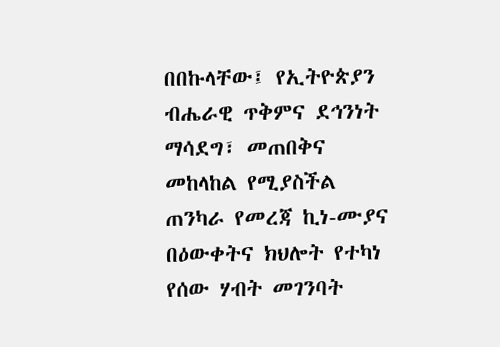በበኩላቸው፤ የኢትዮጵያን ብሔራዊ ጥቅምና ደኅንነት ማሳደግ፣ መጠበቅና መከላከል የሚያስችል ጠንካራ የመረጃ ኪነ-ሙያና በዕውቀትና ክህሎት የተካነ የሰው ሃብት መገንባት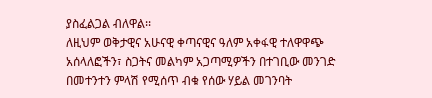ያስፈልጋል ብለዋል፡፡
ለዚህም ወቅታዊና አሁናዊ ቀጣናዊና ዓለም አቀፋዊ ተለዋዋጭ አሰላለፎችን፣ ስጋትና መልካም አጋጣሚዎችን በተገቢው መንገድ በመተንተን ምላሽ የሚሰጥ ብቁ የሰው ሃይል መገንባት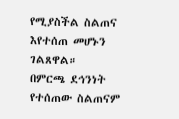የሚያስችል ስልጠና እየተሰጠ መሆኑን ገልጸዋል።
በምርጫ ደኅንነት የተሰጠው ስልጠናም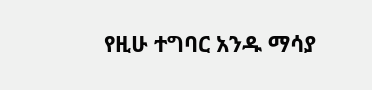የዚሁ ተግባር አንዱ ማሳያ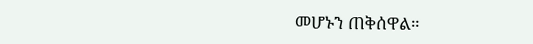መሆኑን ጠቅሰዋል።